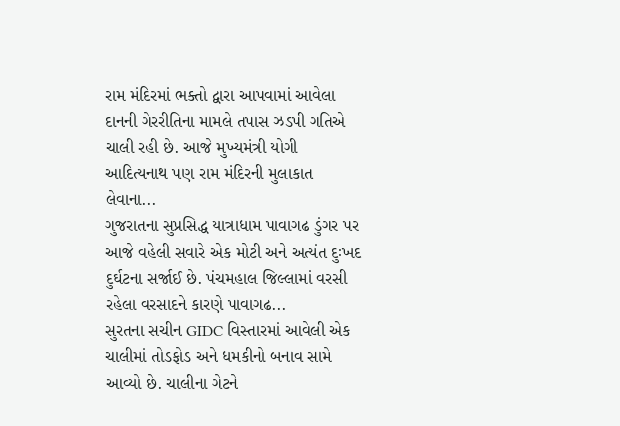રામ મંદિરમાં ભક્તો દ્વારા આપવામાં આવેલા દાનની ગેરરીતિના મામલે તપાસ ઝડપી ગતિએ ચાલી રહી છે. આજે મુખ્યમંત્રી યોગી આદિત્યનાથ પણ રામ મંદિરની મુલાકાત લેવાના...
ગુજરાતના સુપ્રસિદ્ધ યાત્રાધામ પાવાગઢ ડુંગર પર આજે વહેલી સવારે એક મોટી અને અત્યંત દુઃખદ દુર્ઘટના સર્જાઈ છે. પંચમહાલ જિલ્લામાં વરસી રહેલા વરસાદને કારણે પાવાગઢ...
સુરતના સચીન GIDC વિસ્તારમાં આવેલી એક ચાલીમાં તોડફોડ અને ધમકીનો બનાવ સામે આવ્યો છે. ચાલીના ગેટને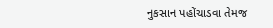નુકસાન પહોંચાડવા તેમજ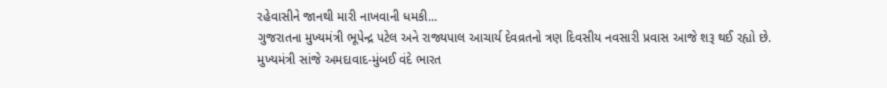રહેવાસીને જાનથી મારી નાખવાની ધમકી...
ગુજરાતના મુખ્યમંત્રી ભૂપેન્દ્ર પટેલ અને રાજ્યપાલ આચાર્ય દેવવ્રતનો ત્રણ દિવસીય નવસારી પ્રવાસ આજે શરૂ થઈ રહ્યો છે. મુખ્યમંત્રી સાંજે અમદાવાદ-મુંબઈ વંદે ભારત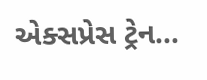એક્સપ્રેસ ટ્રેન...